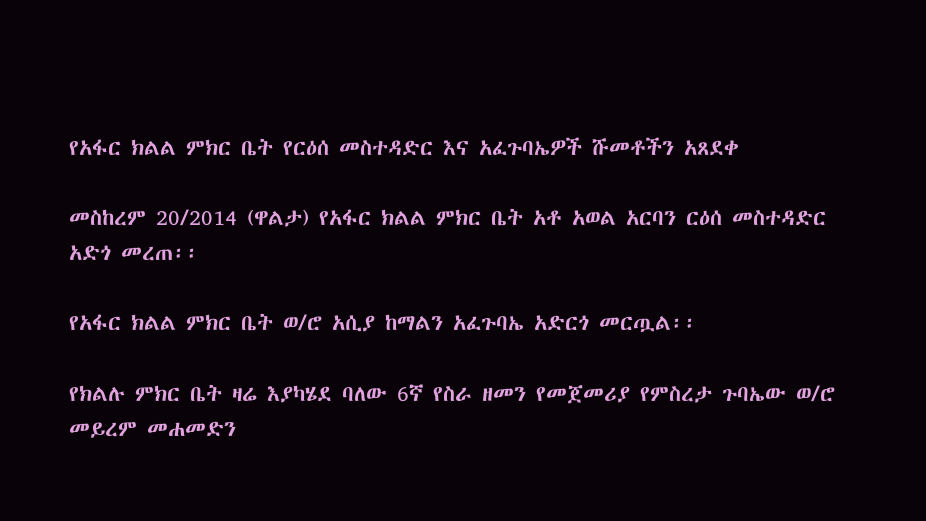የአፋር ክልል ምክር ቤት የርዕሰ መስተዳድር እና አፈጉባኤዎች ሹመቶችን አጸደቀ

መስከረም 20/2014 (ዋልታ) የአፋር ክልል ምክር ቤት አቶ አወል አርባን ርዕሰ መስተዳድር አድጎ መረጠ፡፡

የአፋር ክልል ምክር ቤት ወ/ሮ አሲያ ከማልን አፈጉባኤ አድርጎ መርጧል፡፡

የክልሉ ምክር ቤት ዛሬ እያካሄደ ባለው 6ኛ የስራ ዘመን የመጀመሪያ የምስረታ ጉባኤው ወ/ሮ መይረም መሐመድን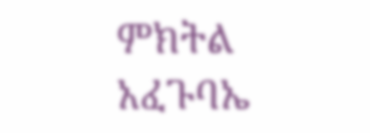ምክትል አፈጉባኤ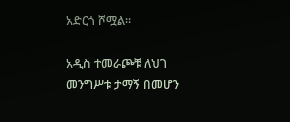አድርጎ ሾሟል፡፡

አዲስ ተመራጮቹ ለህገ መንግሥቱ ታማኝ በመሆን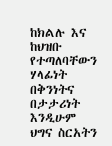ከክልሉ እና ከህዝቡ የተጣለባቸውን ሃላፊነት በቅንነትና በታታሪነት እንዲሁም ህግና ስርአትን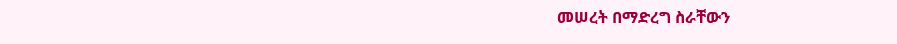መሠረት በማድረግ ስራቸውን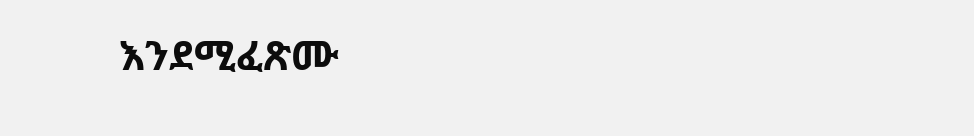እንደሚፈጽሙ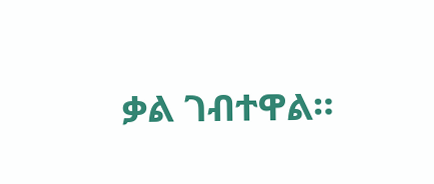ቃል ገብተዋል።